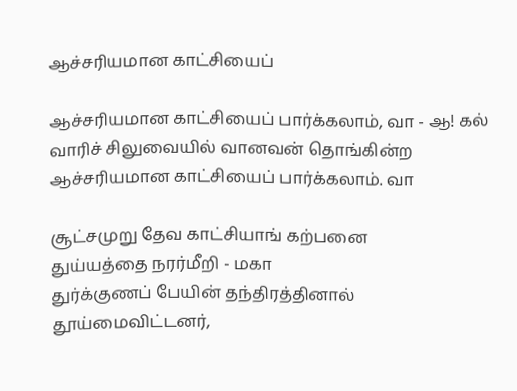ஆச்சரியமான காட்சியைப்

ஆச்சரியமான காட்சியைப் பார்க்கலாம், வா - ஆ! கல்
வாரிச் சிலுவையில் வானவன் தொங்கின்ற
ஆச்சரியமான காட்சியைப் பார்க்கலாம். வா

சூட்சமுறு தேவ காட்சியாங் கற்பனை
துய்யத்தை நரர்மீறி - மகா
துர்க்குணப் பேயின் தந்திரத்தினால்
தூய்மைவிட்டனர்,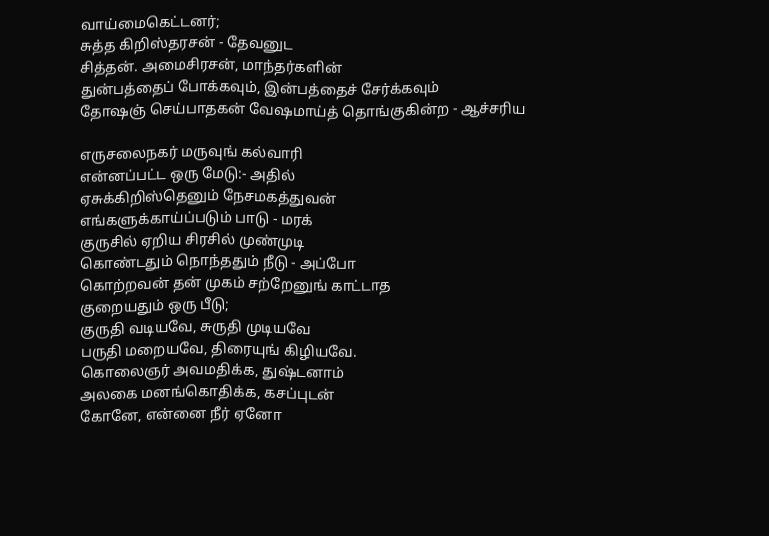வாய்மைகெட்டனர்;
சுத்த கிறிஸ்தரசன் - தேவனுட
சித்தன். அமைசிரசன், மாந்தர்களின்
துன்பத்தைப் போக்கவும், இன்பத்தைச் சேர்க்கவும்
தோஷஞ் செய்பாதகன் வேஷமாய்த் தொங்குகின்ற - ஆச்சரிய

எருசலைநகர் மருவுங் கல்வாரி
என்னப்பட்ட ஒரு மேடு:- அதில்
ஏசுக்கிறிஸ்தெனும் நேசமகத்துவன்
எங்களுக்காய்ப்படும் பாடு - மரக்
குருசில் ஏறிய சிரசில் முண்முடி
கொண்டதும் நொந்ததும் நீடு - அப்போ
கொற்றவன் தன் முகம் சற்றேனுங் காட்டாத
குறையதும் ஒரு பீடு;
குருதி வடியவே, சுருதி முடியவே
பருதி மறையவே, திரையுங் கிழியவே.
கொலைஞர் அவமதிக்க, துஷ்டனாம்
அலகை மனங்கொதிக்க, கசப்புடன்
கோனே, என்னை நீர் ஏனோ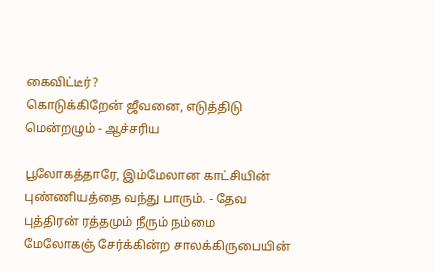கைவிட்டீர்?
கொடுக்கிறேன் ஜீவனை, எடுத்திடு மென்றழும் - ஆச்சரிய

பூலோகத்தாரே, இம்மேலான காட்சியின்
புண்ணியத்தை வந்து பாரும். - தேவ
புத்திரன் ரத்தமும் நீரும் நம்மை
மேலோகஞ் சேர்க்கின்ற சாலக்கிருபையின்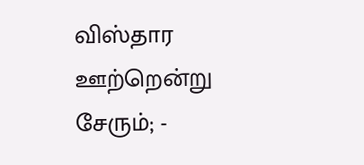விஸ்தார ஊற்றென்று சேரும்; -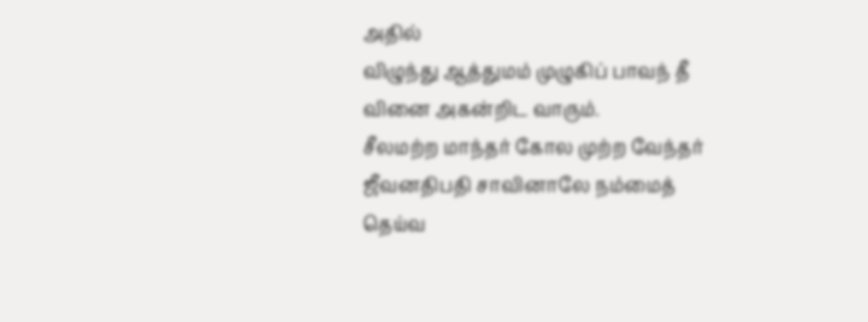அதில்
விழுந்து ஆத்துமம் முழுகிப் பாவந் தீ
வினை அகன்றிட வாரும்.
சீலமற்ற மாந்தர் கோல முற்ற வேந்தர்
ஜீவனதிபதி சாவினாலே நம்மைத்
தெய்வ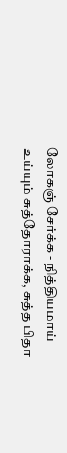லோகஞ் சேர்க்க - நித்தியமாய்
உய்யும் சுத்தோராக்க, சுத்த பிதா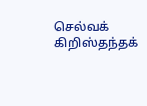செல்வக் கிறிஸ்தந்தக்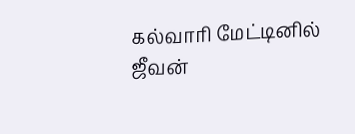கல்வாரி மேட்டினில்
ஜீவன்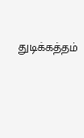துடிக்கத்தம்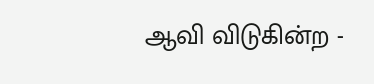ஆவி விடுகின்ற -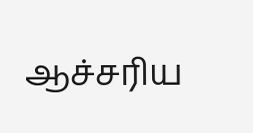ஆச்சரிய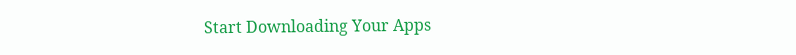Start Downloading Your Apps